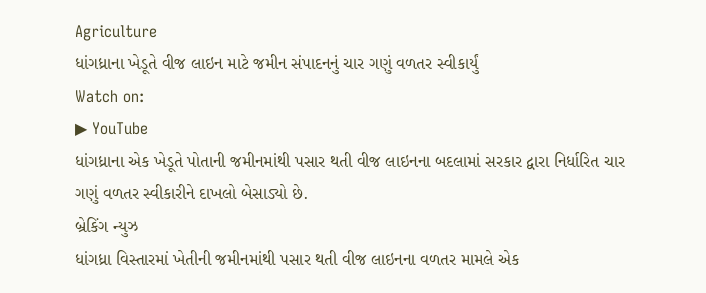Agriculture
ધાંગધ્રાના ખેડૂતે વીજ લાઇન માટે જમીન સંપાદનનું ચાર ગણું વળતર સ્વીકાર્યું
Watch on:
▶ YouTube
ધાંગધ્રાના એક ખેડૂતે પોતાની જમીનમાંથી પસાર થતી વીજ લાઇનના બદલામાં સરકાર દ્વારા નિર્ધારિત ચાર ગણું વળતર સ્વીકારીને દાખલો બેસાડ્યો છે.
બ્રેકિંગ ન્યુઝ
ધાંગધ્રા વિસ્તારમાં ખેતીની જમીનમાંથી પસાર થતી વીજ લાઇનના વળતર મામલે એક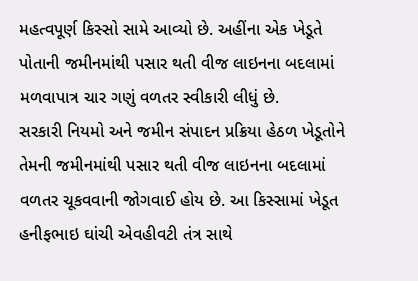મહત્વપૂર્ણ કિસ્સો સામે આવ્યો છે. અહીંના એક ખેડૂતે પોતાની જમીનમાંથી પસાર થતી વીજ લાઇનના બદલામાં મળવાપાત્ર ચાર ગણું વળતર સ્વીકારી લીધું છે.
સરકારી નિયમો અને જમીન સંપાદન પ્રક્રિયા હેઠળ ખેડૂતોને તેમની જમીનમાંથી પસાર થતી વીજ લાઇનના બદલામાં વળતર ચૂકવવાની જોગવાઈ હોય છે. આ કિસ્સામાં ખેડૂત હનીફભાઇ ઘાંચી એવહીવટી તંત્ર સાથે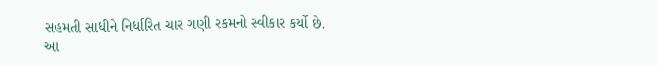સહમતી સાધીને નિર્ધારિત ચાર ગણી રકમનો સ્વીકાર કર્યો છે.
આ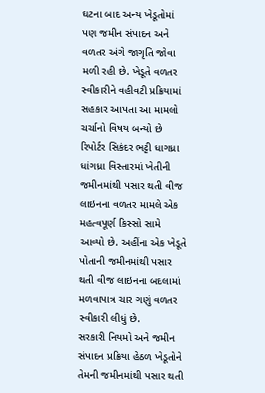ઘટના બાદ અન્ય ખેડૂતોમાં પણ જમીન સંપાદન અને વળતર અંગે જાગૃતિ જોવા મળી રહી છે. ખેડૂતે વળતર સ્વીકારીને વહીવટી પ્રક્રિયામાં સહકાર આપતા આ મામલો ચર્ચાનો વિષય બન્યો છે
રિપોર્ટર સિકંદર ભટ્ટી ધાગધ્રા
ધાંગધ્રા વિસ્તારમાં ખેતીની જમીનમાંથી પસાર થતી વીજ લાઇનના વળતર મામલે એક મહત્વપૂર્ણ કિસ્સો સામે આવ્યો છે. અહીંના એક ખેડૂતે પોતાની જમીનમાંથી પસાર થતી વીજ લાઇનના બદલામાં મળવાપાત્ર ચાર ગણું વળતર સ્વીકારી લીધું છે.
સરકારી નિયમો અને જમીન સંપાદન પ્રક્રિયા હેઠળ ખેડૂતોને તેમની જમીનમાંથી પસાર થતી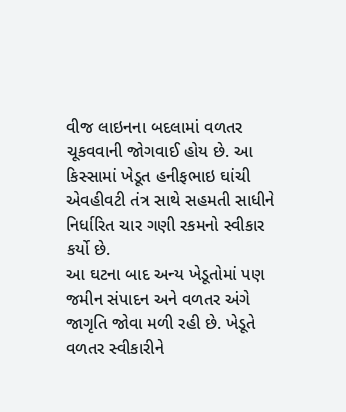વીજ લાઇનના બદલામાં વળતર ચૂકવવાની જોગવાઈ હોય છે. આ કિસ્સામાં ખેડૂત હનીફભાઇ ઘાંચી એવહીવટી તંત્ર સાથે સહમતી સાધીને નિર્ધારિત ચાર ગણી રકમનો સ્વીકાર કર્યો છે.
આ ઘટના બાદ અન્ય ખેડૂતોમાં પણ જમીન સંપાદન અને વળતર અંગે જાગૃતિ જોવા મળી રહી છે. ખેડૂતે વળતર સ્વીકારીને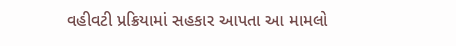વહીવટી પ્રક્રિયામાં સહકાર આપતા આ મામલો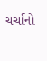ચર્ચાનો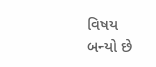વિષય બન્યો છે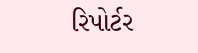રિપોર્ટર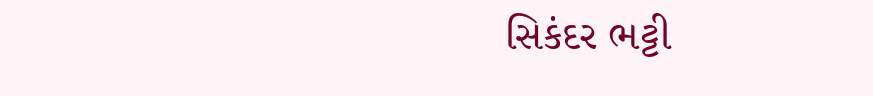સિકંદર ભટ્ટી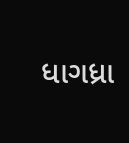ધાગધ્રા